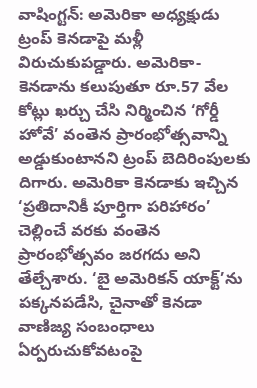వాషింగ్టన్: అమెరికా అధ్యక్షుడు ట్రంప్ కెనడాపై మళ్లీ విరుచుకుపడ్డారు. అమెరికా-కెనడాను కలుపుతూ రూ.57 వేల కోట్లు ఖర్చు చేసి నిర్మించిన ‘గోర్డీ హోవే’ వంతెన ప్రారంభోత్సవాన్ని అడ్డుకుంటానని ట్రంప్ బెదిరింపులకు దిగారు. అమెరికా కెనడాకు ఇచ్చిన ‘ప్రతిదానికీ పూర్తిగా పరిహారం’ చెల్లించే వరకు వంతెన ప్రారంభోత్సవం జరగదు అని తేల్చేశారు. ‘బై అమెరికన్ యాక్ట్’ను పక్కనపడేసి, చైనాతో కెనడా వాణిజ్య సంబంధాలు ఏర్పరుచుకోవటంపై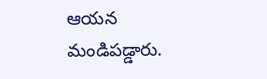ఆయన మండిపడ్డారు.